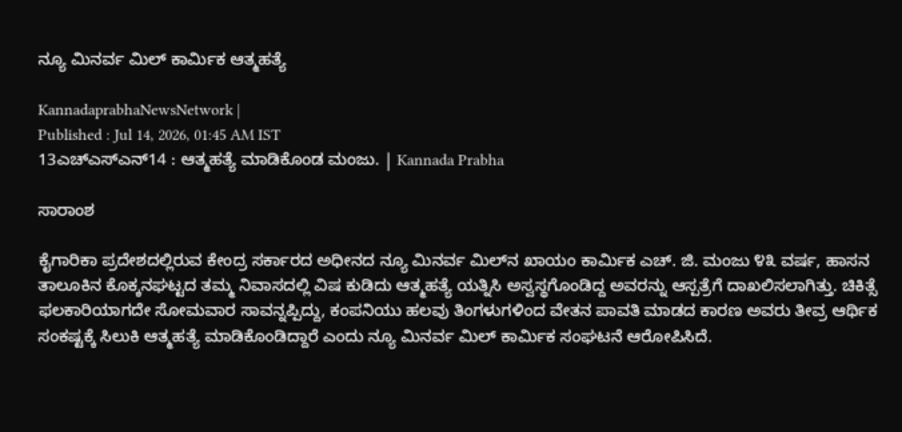ನ್ಯೂ ಮಿನರ್ವ ಮಿಲ್ ಕಾರ್ಮಿಕ ಆತ್ಮಹತ್ಯೆ

KannadaprabhaNewsNetwork |
Published : Jul 14, 2026, 01:45 AM IST
13ಎಚ್ಎಸ್ಎನ್14 : ಆತ್ಮಹತ್ಯೆ ಮಾಡಿಕೊಂಡ ಮಂಜು. | Kannada Prabha

ಸಾರಾಂಶ

ಕೈಗಾರಿಕಾ ಪ್ರದೇಶದಲ್ಲಿರುವ ಕೇಂದ್ರ ಸರ್ಕಾರದ ಅಧೀನದ ನ್ಯೂ ಮಿನರ್ವ ಮಿಲ್‌ನ ಖಾಯಂ ಕಾರ್ಮಿಕ ಎಚ್. ಜಿ. ಮಂಜು ೪೩ ವರ್ಷ, ಹಾಸನ ತಾಲೂಕಿನ ಕೊಕ್ಕನಘಟ್ಟದ ತಮ್ಮ ನಿವಾಸದಲ್ಲಿ ವಿಷ ಕುಡಿದು ಆತ್ಮಹತ್ಯೆ ಯತ್ನಿಸಿ ಅಸ್ವಸ್ಥಗೊಂಡಿದ್ದ ಅವರನ್ನು ಆಸ್ಪತ್ರೆಗೆ ದಾಖಲಿಸಲಾಗಿತ್ತು. ಚಿಕಿತ್ಸೆ ಫಲಕಾರಿಯಾಗದೇ ಸೋಮವಾರ ಸಾವನ್ನಪ್ಪಿದ್ದು, ಕಂಪನಿಯು ಹಲವು ತಿಂಗಳುಗಳಿಂದ ವೇತನ ಪಾವತಿ ಮಾಡದ ಕಾರಣ ಅವರು ತೀವ್ರ ಆರ್ಥಿಕ ಸಂಕಷ್ಟಕ್ಕೆ ಸಿಲುಕಿ ಆತ್ಮಹತ್ಯೆ ಮಾಡಿಕೊಂಡಿದ್ದಾರೆ ಎಂದು ನ್ಯೂ ಮಿನರ್ವ ಮಿಲ್ ಕಾರ್ಮಿಕ ಸಂಘಟನೆ ಆರೋಪಿಸಿದೆ.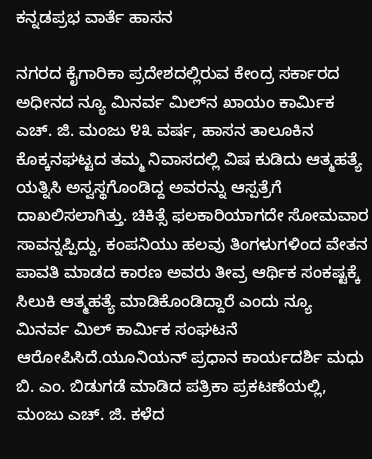ಕನ್ನಡಪ್ರಭ ವಾರ್ತೆ ಹಾಸನ

ನಗರದ ಕೈಗಾರಿಕಾ ಪ್ರದೇಶದಲ್ಲಿರುವ ಕೇಂದ್ರ ಸರ್ಕಾರದ ಅಧೀನದ ನ್ಯೂ ಮಿನರ್ವ ಮಿಲ್‌ನ ಖಾಯಂ ಕಾರ್ಮಿಕ ಎಚ್. ಜಿ. ಮಂಜು ೪೩ ವರ್ಷ, ಹಾಸನ ತಾಲೂಕಿನ ಕೊಕ್ಕನಘಟ್ಟದ ತಮ್ಮ ನಿವಾಸದಲ್ಲಿ ವಿಷ ಕುಡಿದು ಆತ್ಮಹತ್ಯೆ ಯತ್ನಿಸಿ ಅಸ್ವಸ್ಥಗೊಂಡಿದ್ದ ಅವರನ್ನು ಆಸ್ಪತ್ರೆಗೆ ದಾಖಲಿಸಲಾಗಿತ್ತು. ಚಿಕಿತ್ಸೆ ಫಲಕಾರಿಯಾಗದೇ ಸೋಮವಾರ ಸಾವನ್ನಪ್ಪಿದ್ದು, ಕಂಪನಿಯು ಹಲವು ತಿಂಗಳುಗಳಿಂದ ವೇತನ ಪಾವತಿ ಮಾಡದ ಕಾರಣ ಅವರು ತೀವ್ರ ಆರ್ಥಿಕ ಸಂಕಷ್ಟಕ್ಕೆ ಸಿಲುಕಿ ಆತ್ಮಹತ್ಯೆ ಮಾಡಿಕೊಂಡಿದ್ದಾರೆ ಎಂದು ನ್ಯೂ ಮಿನರ್ವ ಮಿಲ್ ಕಾರ್ಮಿಕ ಸಂಘಟನೆ ಆರೋಪಿಸಿದೆ.ಯೂನಿಯನ್ ಪ್ರಧಾನ ಕಾರ್ಯದರ್ಶಿ ಮಧು ಬಿ. ಎಂ. ಬಿಡುಗಡೆ ಮಾಡಿದ ಪತ್ರಿಕಾ ಪ್ರಕಟಣೆಯಲ್ಲಿ, ಮಂಜು ಎಚ್. ಜಿ. ಕಳೆದ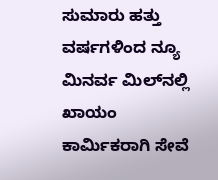ಸುಮಾರು ಹತ್ತು ವರ್ಷಗಳಿಂದ ನ್ಯೂ ಮಿನರ್ವ ಮಿಲ್‌ನಲ್ಲಿ ಖಾಯಂ ಕಾರ್ಮಿಕರಾಗಿ ಸೇವೆ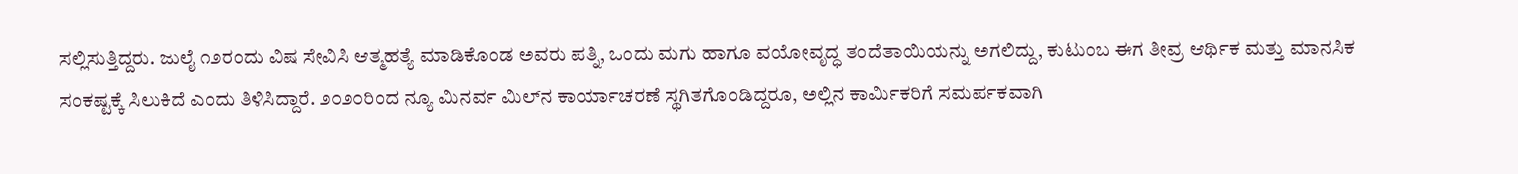ಸಲ್ಲಿಸುತ್ತಿದ್ದರು. ಜುಲೈ ೧೨ರಂದು ವಿಷ ಸೇವಿಸಿ ಆತ್ಮಹತ್ಯೆ ಮಾಡಿಕೊಂಡ ಅವರು ಪತ್ನಿ, ಒಂದು ಮಗು ಹಾಗೂ ವಯೋವೃದ್ಧ ತಂದೆತಾಯಿಯನ್ನು ಅಗಲಿದ್ದು, ಕುಟುಂಬ ಈಗ ತೀವ್ರ ಆರ್ಥಿಕ ಮತ್ತು ಮಾನಸಿಕ ಸಂಕಷ್ಟಕ್ಕೆ ಸಿಲುಕಿದೆ ಎಂದು ತಿಳಿಸಿದ್ದಾರೆ. ೨೦೨೦ರಿಂದ ನ್ಯೂ ಮಿನರ್ವ ಮಿಲ್‌ನ ಕಾರ್ಯಾಚರಣೆ ಸ್ಥಗಿತಗೊಂಡಿದ್ದರೂ, ಅಲ್ಲಿನ ಕಾರ್ಮಿಕರಿಗೆ ಸಮರ್ಪಕವಾಗಿ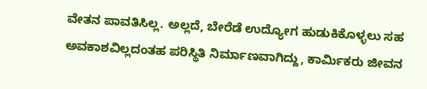ವೇತನ ಪಾವತಿಸಿಲ್ಲ. ಅಲ್ಲದೆ, ಬೇರೆಡೆ ಉದ್ಯೋಗ ಹುಡುಕಿಕೊಳ್ಳಲು ಸಹ ಅವಕಾಶವಿಲ್ಲದಂತಹ ಪರಿಸ್ಥಿತಿ ನಿರ್ಮಾಣವಾಗಿದ್ದು, ಕಾರ್ಮಿಕರು ಜೀವನ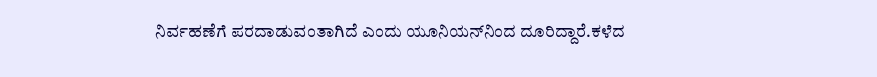ನಿರ್ವಹಣೆಗೆ ಪರದಾಡುವಂತಾಗಿದೆ ಎಂದು ಯೂನಿಯನ್‌ನಿಂದ ದೂರಿದ್ದಾರೆ.ಕಳೆದ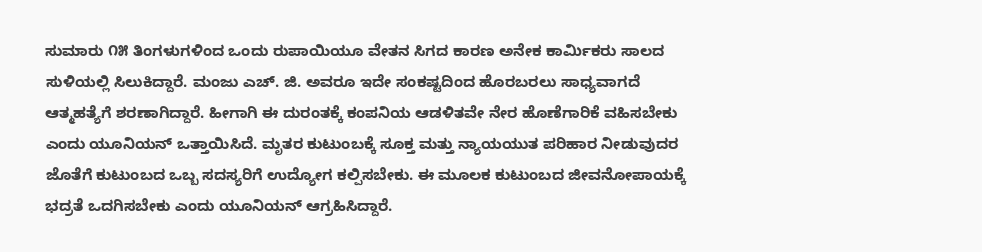ಸುಮಾರು ೧೫ ತಿಂಗಳುಗಳಿಂದ ಒಂದು ರುಪಾಯಿಯೂ ವೇತನ ಸಿಗದ ಕಾರಣ ಅನೇಕ ಕಾರ್ಮಿಕರು ಸಾಲದ ಸುಳಿಯಲ್ಲಿ ಸಿಲುಕಿದ್ದಾರೆ. ಮಂಜು ಎಚ್. ಜಿ. ಅವರೂ ಇದೇ ಸಂಕಷ್ಟದಿಂದ ಹೊರಬರಲು ಸಾಧ್ಯವಾಗದೆ ಆತ್ಮಹತ್ಯೆಗೆ ಶರಣಾಗಿದ್ದಾರೆ. ಹೀಗಾಗಿ ಈ ದುರಂತಕ್ಕೆ ಕಂಪನಿಯ ಆಡಳಿತವೇ ನೇರ ಹೊಣೆಗಾರಿಕೆ ವಹಿಸಬೇಕು ಎಂದು ಯೂನಿಯನ್ ಒತ್ತಾಯಿಸಿದೆ. ಮೃತರ ಕುಟುಂಬಕ್ಕೆ ಸೂಕ್ತ ಮತ್ತು ನ್ಯಾಯಯುತ ಪರಿಹಾರ ನೀಡುವುದರ ಜೊತೆಗೆ ಕುಟುಂಬದ ಒಬ್ಬ ಸದಸ್ಯರಿಗೆ ಉದ್ಯೋಗ ಕಲ್ಪಿಸಬೇಕು. ಈ ಮೂಲಕ ಕುಟುಂಬದ ಜೀವನೋಪಾಯಕ್ಕೆ ಭದ್ರತೆ ಒದಗಿಸಬೇಕು ಎಂದು ಯೂನಿಯನ್ ಆಗ್ರಹಿಸಿದ್ದಾರೆ.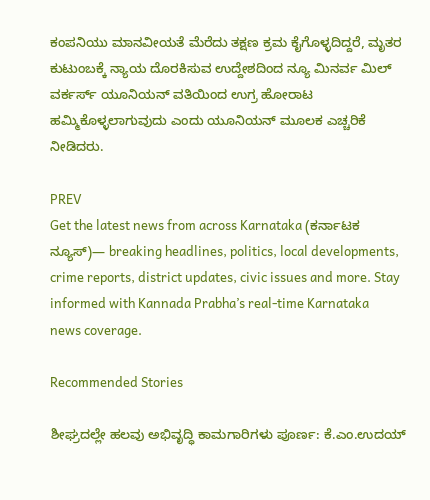ಕಂಪನಿಯು ಮಾನವೀಯತೆ ಮೆರೆದು ತಕ್ಷಣ ಕ್ರಮ ಕೈಗೊಳ್ಳದಿದ್ದರೆ, ಮೃತರ ಕುಟುಂಬಕ್ಕೆ ನ್ಯಾಯ ದೊರಕಿಸುವ ಉದ್ದೇಶದಿಂದ ನ್ಯೂ ಮಿನರ್ವ ಮಿಲ್ ವರ್ಕರ್ಸ್‌ ಯೂನಿಯನ್ ವತಿಯಿಂದ ಉಗ್ರ ಹೋರಾಟ ಹಮ್ಮಿಕೊಳ್ಳಲಾಗುವುದು ಎಂದು ಯೂನಿಯನ್ ಮೂಲಕ ಎಚ್ಚರಿಕೆ ನೀಡಿದರು.

PREV
Get the latest news from across Karnataka (ಕರ್ನಾಟಕ ನ್ಯೂಸ್)— breaking headlines, politics, local developments, crime reports, district updates, civic issues and more. Stay informed with Kannada Prabha’s real‑time Karnataka news coverage.

Recommended Stories

ಶೀಘ್ರದಲ್ಲೇ ‌ಹಲವು ಅಭಿವೃದ್ಧಿ ಕಾಮಗಾರಿಗಳು ಪೂರ್ಣ: ಕೆ.ಎಂ.ಉದಯ್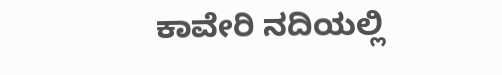ಕಾವೇರಿ ನದಿಯಲ್ಲಿ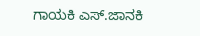ಗಾಯಕಿ ಎಸ್.ಜಾನಕಿ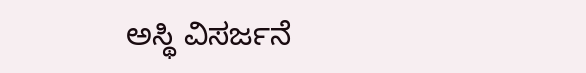ಅಸ್ಥಿ ವಿಸರ್ಜನೆ